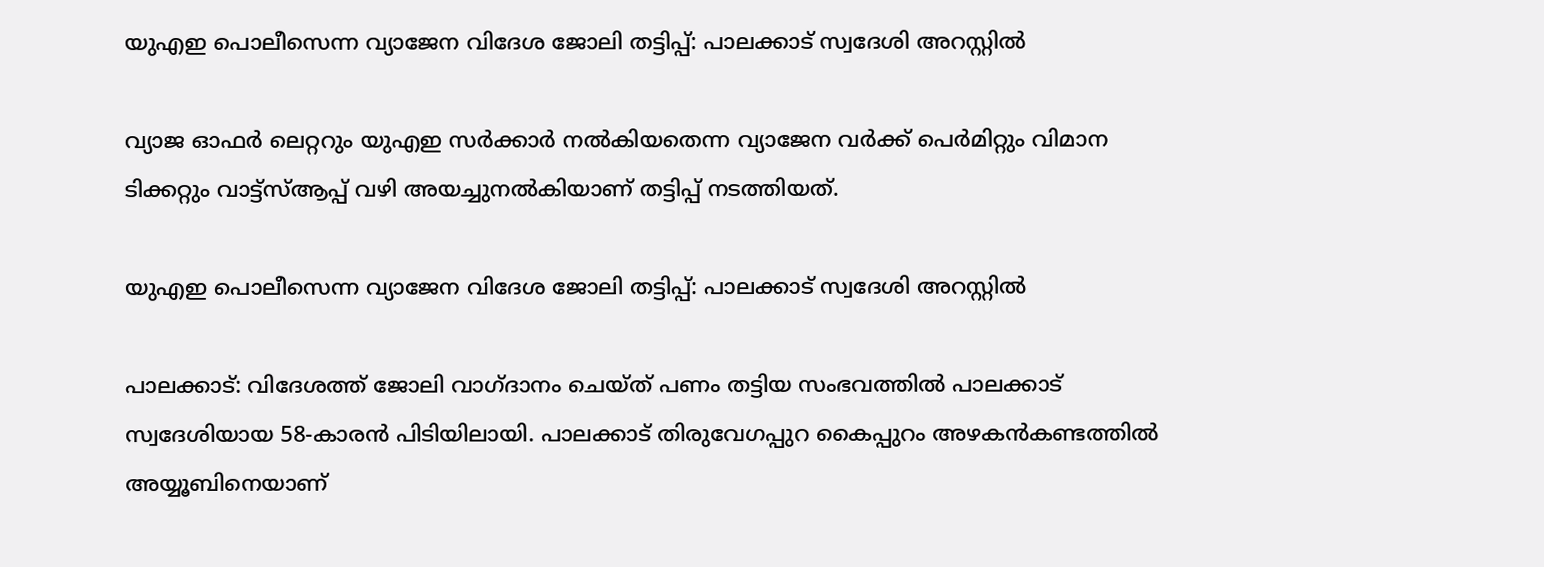യുഎഇ പൊലീസെന്ന വ്യാജേന വിദേശ ജോലി തട്ടിപ്പ്: പാലക്കാട് സ്വദേശി അറസ്റ്റിൽ

വ്യാജ ഓഫര്‍ ലെറ്ററും യുഎഇ സര്‍ക്കാര്‍ നല്‍കിയതെന്ന വ്യാജേന വര്‍ക്ക് പെര്‍മിറ്റും വിമാന ടിക്കറ്റും വാട്ട്‌സ്ആപ്പ് വഴി അയച്ചുനല്‍കിയാണ് തട്ടിപ്പ് നടത്തിയത്.

യുഎഇ പൊലീസെന്ന വ്യാജേന വിദേശ ജോലി തട്ടിപ്പ്: പാലക്കാട് സ്വദേശി അറസ്റ്റിൽ

പാലക്കാട്: വിദേശത്ത് ജോലി വാഗ്ദാനം ചെയ്ത് പണം തട്ടിയ സംഭവത്തില്‍ പാലക്കാട് സ്വദേശിയായ 58-കാരന്‍ പിടിയിലായി. പാലക്കാട് തിരുവേഗപ്പുറ കൈപ്പുറം അഴകന്‍കണ്ടത്തില്‍ അയ്യൂബിനെയാണ്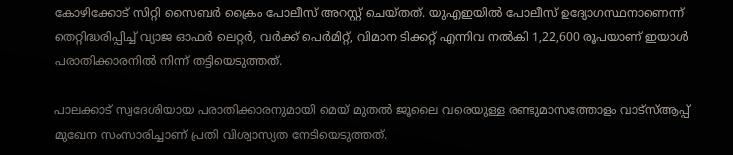കോഴിക്കോട് സിറ്റി സൈബര്‍ ക്രൈം പോലീസ് അറസ്റ്റ് ചെയ്തത്. യുഎഇയില്‍ പോലീസ് ഉദ്യോഗസ്ഥനാണെന്ന് തെറ്റിദ്ധരിപ്പിച്ച് വ്യാജ ഓഫര്‍ ലെറ്റര്‍, വര്‍ക്ക് പെര്‍മിറ്റ്, വിമാന ടിക്കറ്റ് എന്നിവ നല്‍കി 1,22,600 രൂപയാണ് ഇയാള്‍ പരാതിക്കാരനില്‍ നിന്ന് തട്ടിയെടുത്തത്.

പാലക്കാട് സ്വദേശിയായ പരാതിക്കാരനുമായി മെയ് മുതല്‍ ജൂലൈ വരെയുള്ള രണ്ടുമാസത്തോളം വാട്സ്ആപ്പ് മുഖേന സംസാരിച്ചാണ് പ്രതി വിശ്വാസ്യത നേടിയെടുത്തത്.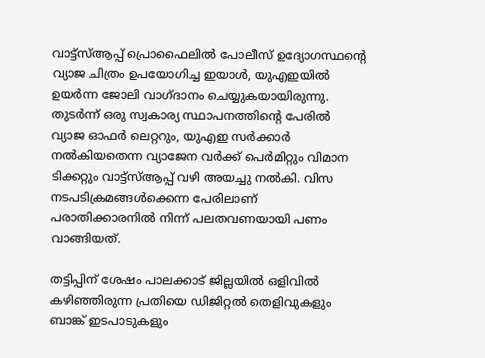വാട്ട്സ്ആപ്പ് പ്രൊഫൈലില്‍ പോലീസ് ഉദ്യോഗസ്ഥന്റെ വ്യാജ ചിത്രം ഉപയോഗിച്ച ഇയാള്‍, യുഎഇയില്‍ ഉയര്‍ന്ന ജോലി വാഗ്ദാനം ചെയ്യുകയായിരുന്നു. തുടര്‍ന്ന് ഒരു സ്വകാര്യ സ്ഥാപനത്തിന്റെ പേരില്‍ വ്യാജ ഓഫര്‍ ലെറ്ററും, യുഎഇ സര്‍ക്കാര്‍ നല്‍കിയതെന്ന വ്യാജേന വര്‍ക്ക് പെര്‍മിറ്റും വിമാന ടിക്കറ്റും വാട്ട്സ്ആപ്പ് വഴി അയച്ചു നല്‍കി. വിസ നടപടിക്രമങ്ങള്‍ക്കെന്ന പേരിലാണ് പരാതിക്കാരനില്‍ നിന്ന് പലതവണയായി പണം വാങ്ങിയത്.

തട്ടിപ്പിന് ശേഷം പാലക്കാട് ജില്ലയില്‍ ഒളിവില്‍ കഴിഞ്ഞിരുന്ന പ്രതിയെ ഡിജിറ്റല്‍ തെളിവുകളും ബാങ്ക് ഇടപാടുകളും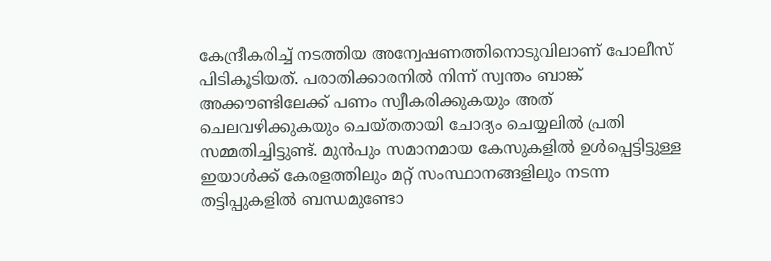കേന്ദ്രീകരിച്ച് നടത്തിയ അന്വേഷണത്തിനൊടുവിലാണ് പോലീസ് പിടികൂടിയത്. പരാതിക്കാരനില്‍ നിന്ന് സ്വന്തം ബാങ്ക് അക്കൗണ്ടിലേക്ക് പണം സ്വീകരിക്കുകയും അത് ചെലവഴിക്കുകയും ചെയ്തതായി ചോദ്യം ചെയ്യലില്‍ പ്രതി സമ്മതിച്ചിട്ടുണ്ട്. മുന്‍പും സമാനമായ കേസുകളില്‍ ഉള്‍പ്പെട്ടിട്ടുള്ള ഇയാള്‍ക്ക് കേരളത്തിലും മറ്റ് സംസ്ഥാനങ്ങളിലും നടന്ന തട്ടിപ്പുകളില്‍ ബന്ധമുണ്ടോ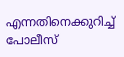എന്നതിനെക്കുറിച്ച് പോലീസ്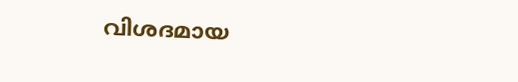വിശദമായ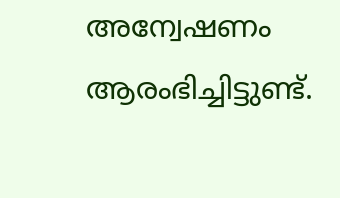അന്വേഷണം ആരംഭിച്ചിട്ടുണ്ട്.